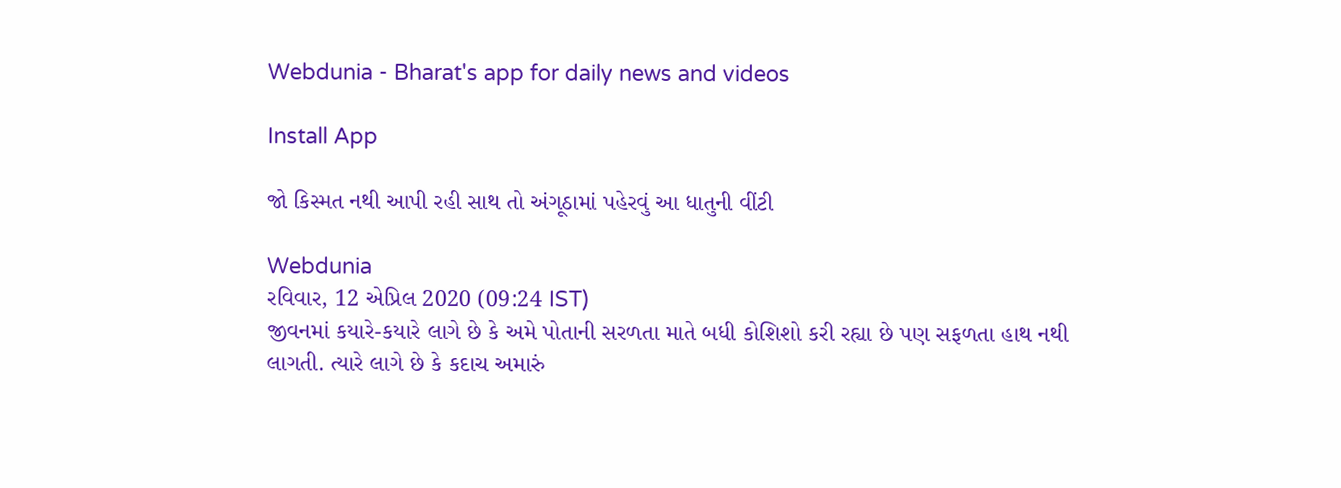Webdunia - Bharat's app for daily news and videos

Install App

જો કિસ્મત નથી આપી રહી સાથ તો અંગૂઠામાં પહેરવું આ ધાતુની વીંટી

Webdunia
રવિવાર, 12 એપ્રિલ 2020 (09:24 IST)
જીવનમાં કયારે-કયારે લાગે છે કે અમે પોતાની સરળતા માતે બધી કોશિશો કરી રહ્યા છે પણ સફળતા હાથ નથી લાગતી. ત્યારે લાગે છે કે કદાચ અમારું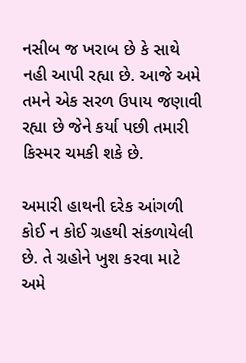નસીબ જ ખરાબ છે કે સાથે નહી આપી રહ્યા છે. આજે અમે તમને એક સરળ ઉપાય જણાવી રહ્યા છે જેને કર્યા પછી તમારી કિસ્મર ચમકી શકે છે.

અમારી હાથની દરેક આંગળી કોઈ ન કોઈ ગ્રહથી સંકળાયેલી છે. તે ગ્રહોને ખુશ કરવા માટે અમે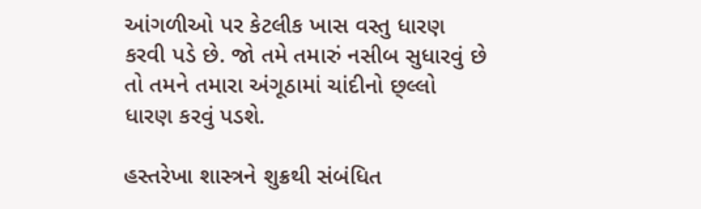આંગળીઓ પર કેટલીક ખાસ વસ્તુ ધારણ કરવી પડે છે. જો તમે તમારું નસીબ સુધારવું છે તો તમને તમારા અંગૂઠામાં ચાંદીનો છ્લ્લો ધારણ કરવું પડશે.

હસ્તરેખા શાસ્ત્રને શુક્રથી સંબંધિત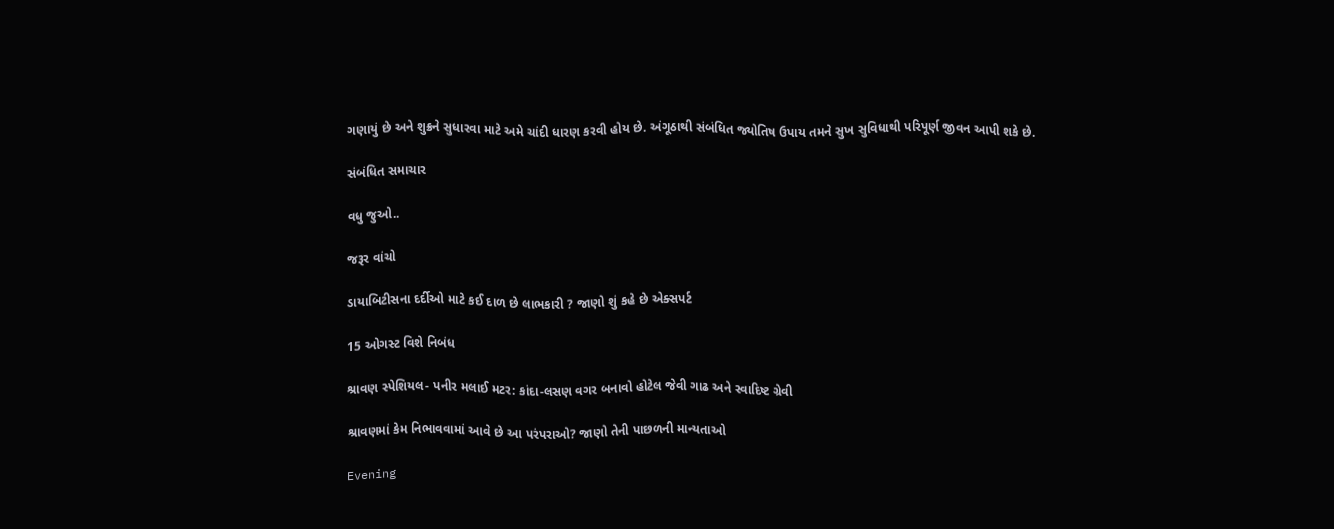ગણાયું છે અને શુક્રને સુધારવા માટે અમે ચાંદી ધારણ કરવી હોય છે. અંગૂઠાથી સંબંધિત જ્યોતિષ ઉપાય તમને સુખ સુવિધાથી પરિપૂર્ણ જીવન આપી શકે છે.

સંબંધિત સમાચાર

વધુ જુઓ..

જરૂર વાંચો

ડાયાબિટીસના દર્દીઓ માટે કઈ દાળ છે લાભકારી ? જાણો શું કહે છે એક્સપર્ટ

15 ઓગસ્ટ વિશે નિબંધ

શ્રાવણ સ્પેશિયલ- પનીર મલાઈ મટર: કાંદા-લસણ વગર બનાવો હોટેલ જેવી ગાઢ અને સ્વાદિષ્ટ ગ્રેવી

શ્રાવણમાં કેમ નિભાવવામાં આવે છે આ પરંપરાઓ? જાણો તેની પાછળની માન્યતાઓ

Evening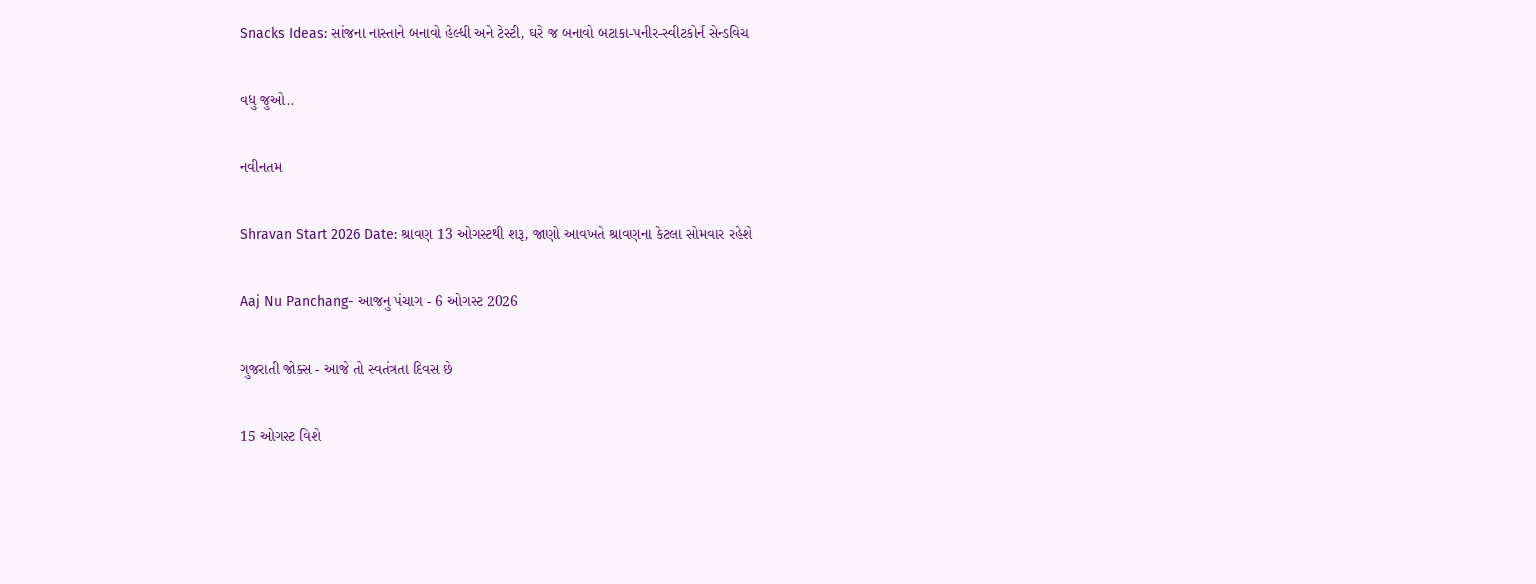Snacks Ideas: સાંજના નાસ્તાને બનાવો હેલ્ધી અને ટેસ્ટી, ઘરે જ બનાવો બટાકા-પનીર-સ્વીટકોર્ન સેન્ડવિચ

વધુ જુઓ..

નવીનતમ

Shravan Start 2026 Date: શ્રાવણ 13 ઓગસ્ટથી શરૂ, જાણો આવખતે શ્રાવણના કેટલા સોમવાર રહેશે

Aaj Nu Panchang- આજનુ પંચાગ - 6 ઓગસ્ટ 2026

ગુજરાતી જોક્સ - આજે તો સ્વતંત્રતા દિવસ છે

15 ઓગસ્ટ વિશે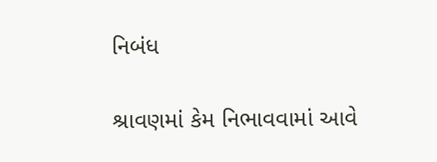નિબંધ

શ્રાવણમાં કેમ નિભાવવામાં આવે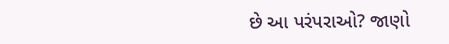છે આ પરંપરાઓ? જાણો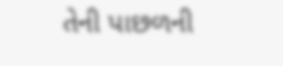તેની પાછળની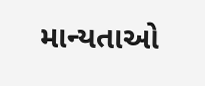માન્યતાઓ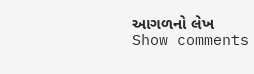આગળનો લેખ
Show comments